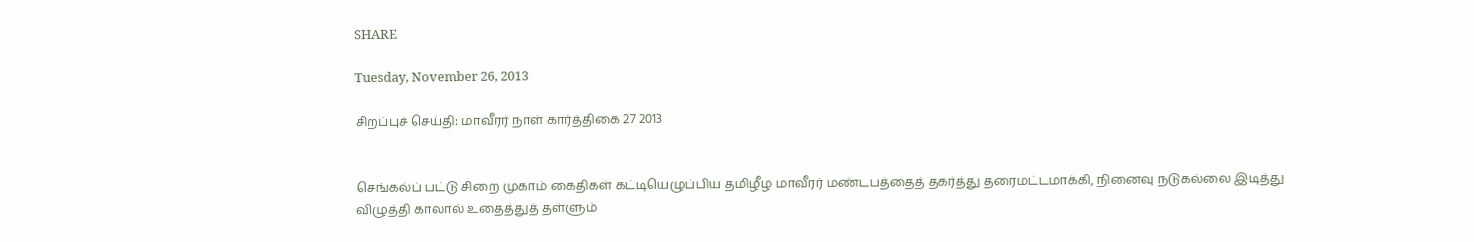SHARE

Tuesday, November 26, 2013

சிறப்புச் செய்தி: மாவீரர் நாள் கார்த்திகை 27 2013


செங்கல்ப் பட்டு சிறை முகாம் கைதிகள் கட்டியெழுப்பிய தமிழீழ மாவீரர் மண்டபத்தைத் தகர்த்து தரைமட்டமாக்கி, நினைவு நடுகல்லை இடித்து விழுத்தி காலால் உதைத்துத் தள்ளும்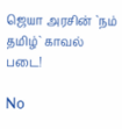ஜெயா அரசின் `நம் தமிழ்` காவல் படை!

No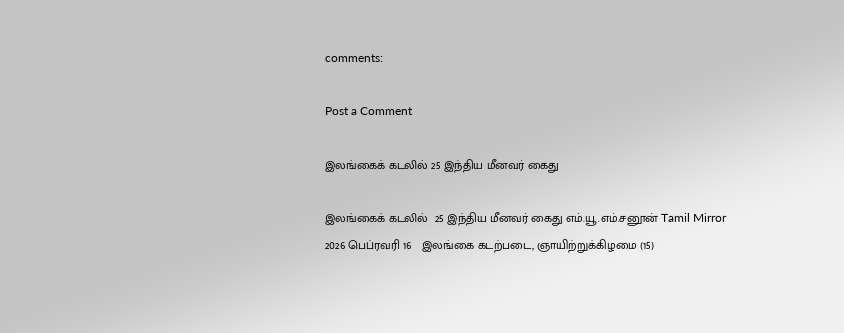comments:

Post a Comment

இலங்கைக் கடலில் 25 இந்திய மீனவர் கைது

இலங்கைக் கடலில்  25 இந்திய மீனவர் கைது எம்.யூ.எம்.சனூன் Tamil Mirror   2026 பெப்ரவரி 16   இலங்கை கடற்படை, ஞாயிற்றுக்கிழமை (15)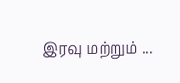இரவு மற்றும் ...